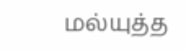மல்யுத்த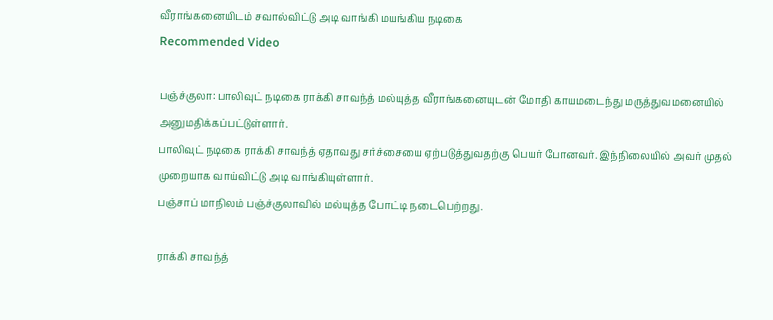வீராங்கனையிடம் சவால்விட்டு அடி வாங்கி மயங்கிய நடிகை
Recommended Video

பஞ்ச்குலா: பாலிவுட் நடிகை ராக்கி சாவந்த் மல்யுத்த வீராங்கனையுடன் மோதி காயமடைந்து மருத்துவமனையில் அனுமதிக்கப்பட்டுள்ளார்.
பாலிவுட் நடிகை ராக்கி சாவந்த் ஏதாவது சர்ச்சையை ஏற்படுத்துவதற்கு பெயர் போனவர். இந்நிலையில் அவர் முதல் முறையாக வாய்விட்டு அடி வாங்கியுள்ளார்.
பஞ்சாப் மாநிலம் பஞ்ச்குலாவில் மல்யுத்த போட்டி நடைபெற்றது.

ராக்கி சாவந்த்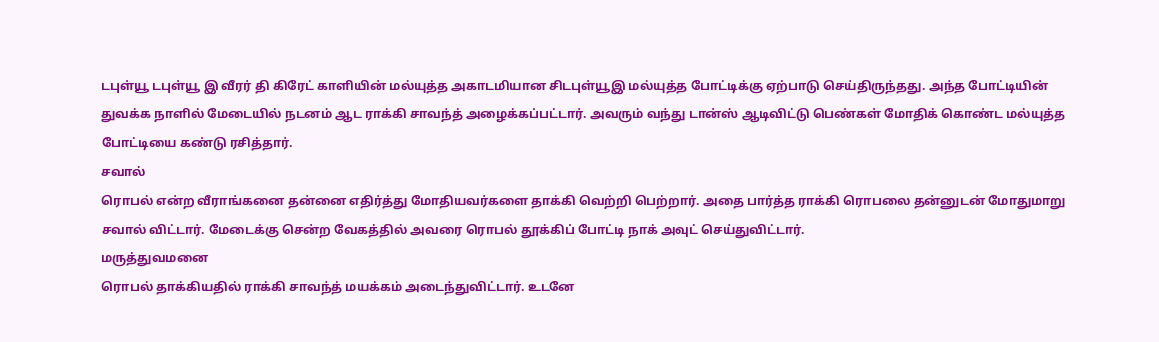டபுள்யூ டபுள்யூ இ வீரர் தி கிரேட் காளியின் மல்யுத்த அகாடமியான சிடபுள்யூஇ மல்யுத்த போட்டிக்கு ஏற்பாடு செய்திருந்தது. அந்த போட்டியின் துவக்க நாளில் மேடையில் நடனம் ஆட ராக்கி சாவந்த் அழைக்கப்பட்டார். அவரும் வந்து டான்ஸ் ஆடிவிட்டு பெண்கள் மோதிக் கொண்ட மல்யுத்த போட்டியை கண்டு ரசித்தார்.
சவால்
ரொபல் என்ற வீராங்கனை தன்னை எதிர்த்து மோதியவர்களை தாக்கி வெற்றி பெற்றார். அதை பார்த்த ராக்கி ரொபலை தன்னுடன் மோதுமாறு சவால் விட்டார். மேடைக்கு சென்ற வேகத்தில் அவரை ரொபல் தூக்கிப் போட்டி நாக் அவுட் செய்துவிட்டார்.
மருத்துவமனை
ரொபல் தாக்கியதில் ராக்கி சாவந்த் மயக்கம் அடைந்துவிட்டார். உடனே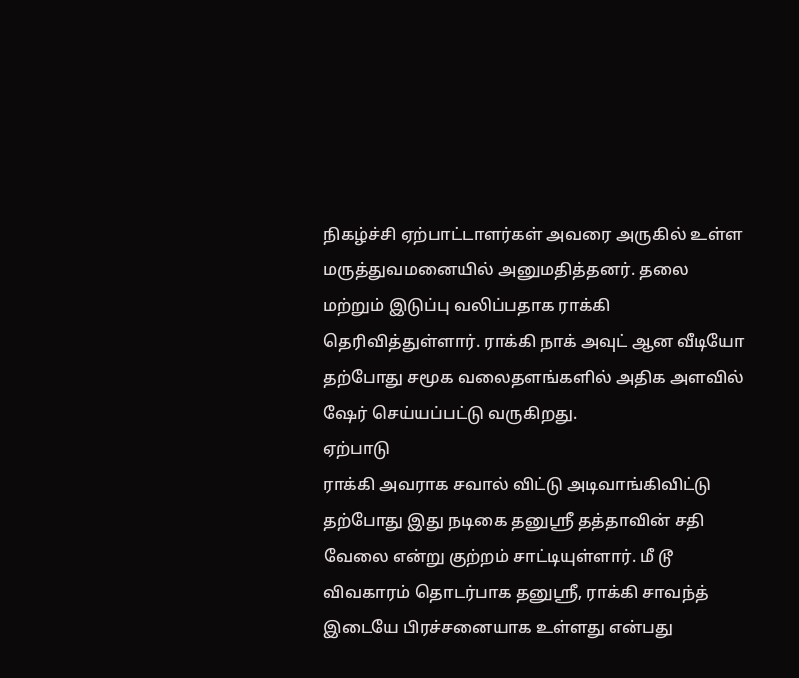நிகழ்ச்சி ஏற்பாட்டாளர்கள் அவரை அருகில் உள்ள மருத்துவமனையில் அனுமதித்தனர். தலை மற்றும் இடுப்பு வலிப்பதாக ராக்கி தெரிவித்துள்ளார். ராக்கி நாக் அவுட் ஆன வீடியோ தற்போது சமூக வலைதளங்களில் அதிக அளவில் ஷேர் செய்யப்பட்டு வருகிறது.
ஏற்பாடு
ராக்கி அவராக சவால் விட்டு அடிவாங்கிவிட்டு தற்போது இது நடிகை தனுஸ்ரீ தத்தாவின் சதி வேலை என்று குற்றம் சாட்டியுள்ளார். மீ டூ விவகாரம் தொடர்பாக தனுஸ்ரீ, ராக்கி சாவந்த் இடையே பிரச்சனையாக உள்ளது என்பது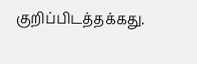குறிப்பிடத்தக்கது.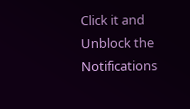Click it and Unblock the Notifications